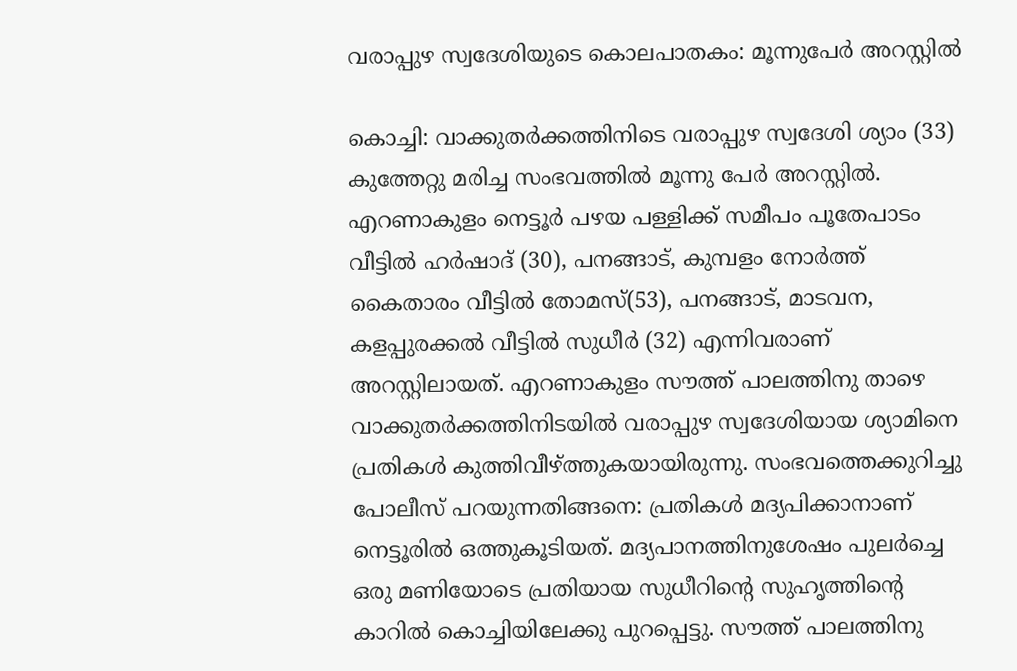വരാപ്പുഴ സ്വദേശിയുടെ കൊലപാതകം: മൂന്നുപേര്‍ അറസ്റ്റില്‍

കൊച്ചി: വാക്കുതര്‍ക്കത്തിനിടെ വരാപ്പുഴ സ്വദേശി ശ്യാം (33) കുത്തേറ്റു മരിച്ച സംഭവത്തില്‍ മൂന്നു പേര്‍ അറസ്റ്റില്‍. എറണാകുളം നെട്ടൂര്‍ പഴയ പള്ളിക്ക് സമീപം പൂതേപാടം വീട്ടില്‍ ഹര്‍ഷാദ് (30), പനങ്ങാട്, കുമ്പളം നോര്‍ത്ത് കൈതാരം വീട്ടില്‍ തോമസ്(53), പനങ്ങാട്, മാടവന, കളപ്പുരക്കല്‍ വീട്ടില്‍ സുധീര്‍ (32) എന്നിവരാണ് അറസ്റ്റിലായത്. എറണാകുളം സൗത്ത് പാലത്തിനു താഴെ വാക്കുതര്‍ക്കത്തിനിടയില്‍ വരാപ്പുഴ സ്വദേശിയായ ശ്യാമിനെ പ്രതികള്‍ കുത്തിവീഴ്ത്തുകയായിരുന്നു. സംഭവത്തെക്കുറിച്ചു പോലീസ് പറയുന്നതിങ്ങനെ: പ്രതികള്‍ മദ്യപിക്കാനാണ് നെട്ടൂരില്‍ ഒത്തുകൂടിയത്. മദ്യപാനത്തിനുശേഷം പുലര്‍ച്ചെ ഒരു മണിയോടെ പ്രതിയായ സുധീറിന്റെ സുഹൃത്തിന്റെ കാറില്‍ കൊച്ചിയിലേക്കു പുറപ്പെട്ടു. സൗത്ത് പാലത്തിനു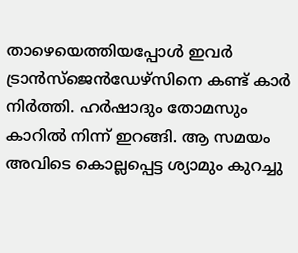താഴെയെത്തിയപ്പോള്‍ ഇവര്‍ ട്രാന്‍സ്ജെന്‍ഡേഴ്സിനെ കണ്ട് കാര്‍ നിര്‍ത്തി. ഹര്‍ഷാദും തോമസും കാറില്‍ നിന്ന് ഇറങ്ങി. ആ സമയം അവിടെ കൊല്ലപ്പെട്ട ശ്യാമും കുറച്ചു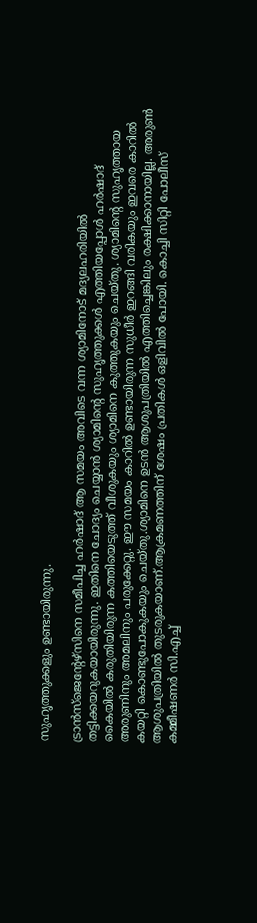സുഹൃത്തുക്കളും ഉണ്ടായിരുന്നു.

ട്രാന്‍സ്ജെന്റേഴ്സിനെ സമീപിച്ച ഹര്‍ഷാദ് ആ സമയം അവിടെ വന്ന ശ്യാമിനോട് മദ്യലഹരിയില്‍ തട്ടിക്കയറുകയായിരുന്നു. ഇതിനെ ചോദ്യം ചെയ്യാന്‍ ശ്യാമിന്റെ സുഹൃത്തുക്കള്‍ എത്തിയപ്പോള്‍ ഹര്‍ഷാദ് കൈയില്‍ കരുതിയിരുന്ന കത്തിയെടുത്ത് വീശുകയും ശ്യാമിനെ കുത്തുകയും ചെയ്തു. ശ്യാമിന്റെ സുഹൃത്തായ അരുണിനും അമലിനും പരുക്കേറ്റു. ഈ സമയം കാറില്‍ ഉണ്ടായിരുന്ന സുധീര്‍ ഇറങ്ങി വരികയും ഇവരെ കാറില്‍ കയറ്റി കൊണ്ടുപോകുകയും ചെയ്തു.ശ്യാമിനെ ഉടന്‍ ആശുപത്രിയില്‍ എത്തിച്ചെങ്കിലും രക്ഷിക്കാനായില്ല. അരുണ്‍ ആശുപത്രിയില്‍ തുടരുകയാണ്.ആക്രമണത്തിന് ശേഷം പ്രതികള്‍ ഒളിവില്‍ പോയി. കൊച്ചി സിറ്റി പോലീസ് കമ്മീഷണര്‍ സി.എച്ച്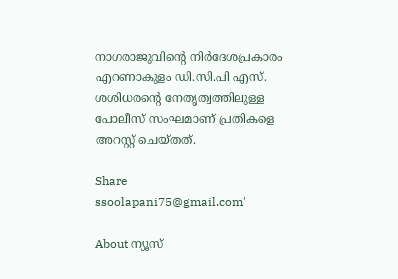നാഗരാജുവിന്റെ നിര്‍ദേശപ്രകാരം എറണാകുളം ഡി.സി.പി എസ്. ശശിധരന്റെ നേതൃത്വത്തിലുള്ള പോലീസ് സംഘമാണ് പ്രതികളെ അറസ്റ്റ് ചെയ്തത്.

Share
ssoolapani75@gmail.com'

About ന്യൂസ്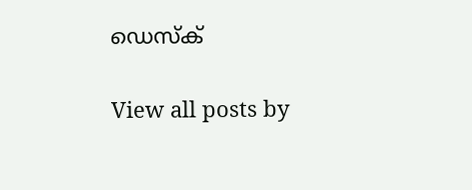ഡെസ്ക്

View all posts by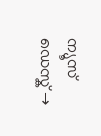ന്യൂസ് ഡെസ്ക് →